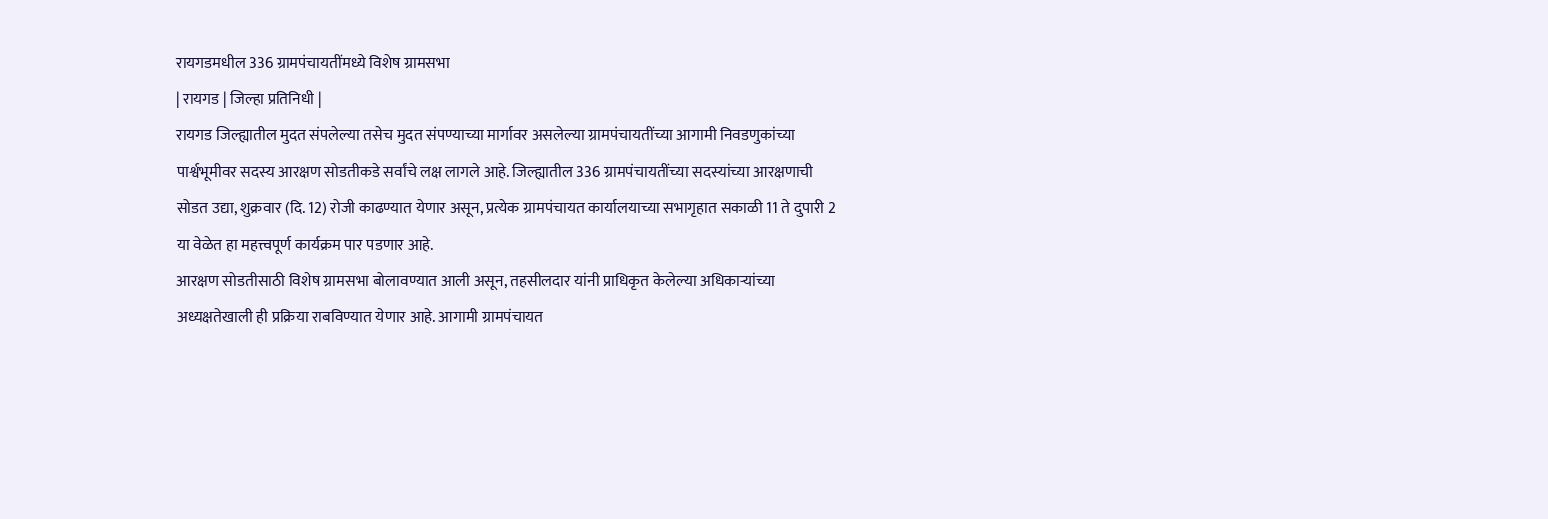रायगडमधील 336 ग्रामपंचायतींमध्ये विशेष ग्रामसभा
| रायगड | जिल्हा प्रतिनिधी |
रायगड जिल्ह्यातील मुदत संपलेल्या तसेच मुदत संपण्याच्या मार्गावर असलेल्या ग्रामपंचायतींच्या आगामी निवडणुकांच्या पार्श्वभूमीवर सदस्य आरक्षण सोडतीकडे सर्वांचे लक्ष लागले आहे. जिल्ह्यातील 336 ग्रामपंचायतींच्या सदस्यांच्या आरक्षणाची सोडत उद्या, शुक्रवार (दि. 12) रोजी काढण्यात येणार असून, प्रत्येक ग्रामपंचायत कार्यालयाच्या सभागृहात सकाळी 11 ते दुपारी 2 या वेळेत हा महत्त्वपूर्ण कार्यक्रम पार पडणार आहे.
आरक्षण सोडतीसाठी विशेष ग्रामसभा बोलावण्यात आली असून, तहसीलदार यांनी प्राधिकृत केलेल्या अधिकाऱ्यांच्या अध्यक्षतेखाली ही प्रक्रिया राबविण्यात येणार आहे. आगामी ग्रामपंचायत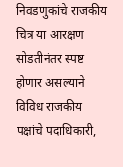निवडणुकांचे राजकीय चित्र या आरक्षण सोडतीनंतर स्पष्ट होणार असल्याने विविध राजकीय पक्षांचे पदाधिकारी,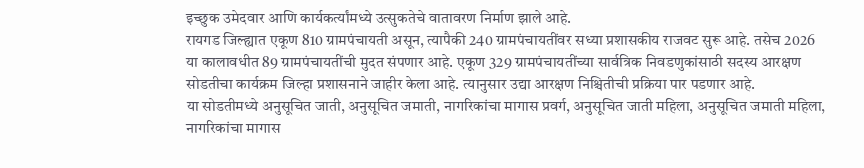इच्छुक उमेदवार आणि कार्यकर्त्यांमध्ये उत्सुकतेचे वातावरण निर्माण झाले आहे.
रायगड जिल्ह्यात एकूण 810 ग्रामपंचायती असून, त्यापैकी 240 ग्रामपंचायतींवर सध्या प्रशासकीय राजवट सुरू आहे. तसेच 2026 या कालावधीत 89 ग्रामपंचायतींची मुदत संपणार आहे. एकूण 329 ग्रामपंचायतींच्या सार्वत्रिक निवडणुकांसाठी सदस्य आरक्षण सोडतीचा कार्यक्रम जिल्हा प्रशासनाने जाहीर केला आहे. त्यानुसार उद्या आरक्षण निश्चितीची प्रक्रिया पार पडणार आहे.
या सोडतीमध्ये अनुसूचित जाती, अनुसूचित जमाती, नागरिकांचा मागास प्रवर्ग, अनुसूचित जाती महिला, अनुसूचित जमाती महिला, नागरिकांचा मागास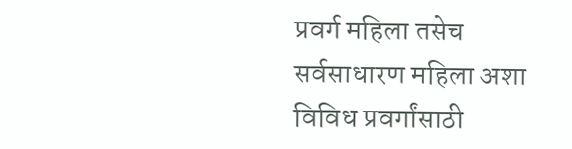प्रवर्ग महिला तसेच सर्वसाधारण महिला अशा विविध प्रवर्गांसाठी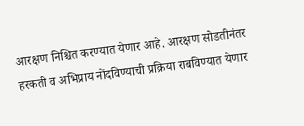आरक्षण निश्चित करण्यात येणार आहे. आरक्षण सोडतीनंतर हरकती व अभिप्राय नोंदविण्याची प्रक्रिया राबविण्यात येणार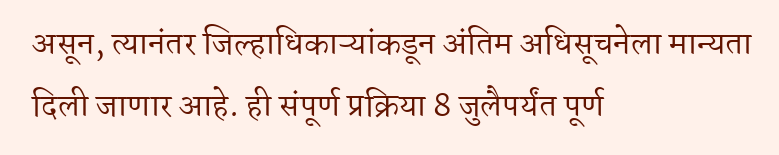असून, त्यानंतर जिल्हाधिकाऱ्यांकडून अंतिम अधिसूचनेला मान्यता दिली जाणार आहे. ही संपूर्ण प्रक्रिया 8 जुलैपर्यंत पूर्ण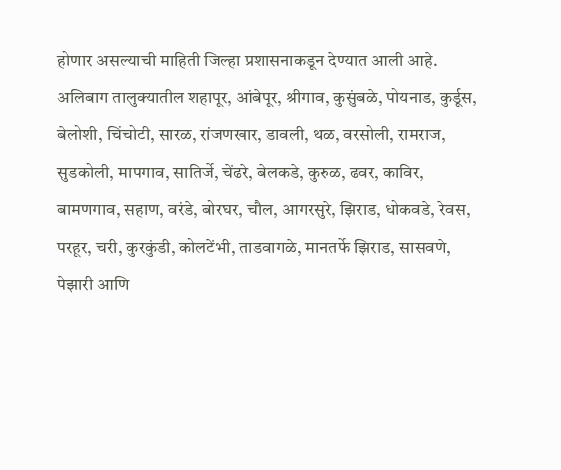होणार असल्याची माहिती जिल्हा प्रशासनाकडून देण्यात आली आहे.
अलिबाग तालुक्यातील शहापूर, आंबेपूर, श्रीगाव, कुसुंबळे, पोयनाड, कुर्डूस, बेलोशी, चिंचोटी, सारळ, रांजणखार, डावली, थळ, वरसोली, रामराज, सुडकोली, मापगाव, सातिर्जे, चेंढरे, बेलकडे, कुरुळ, ढवर, काविर, बामणगाव, सहाण, वरंडे, बोरघर, चौल, आगरसुरे, झिराड, धोकवडे, रेवस, परहूर, चरी, कुरकुंडी, कोलटेंभी, ताडवागळे, मानतर्फे झिराड, सासवणे, पेझारी आणि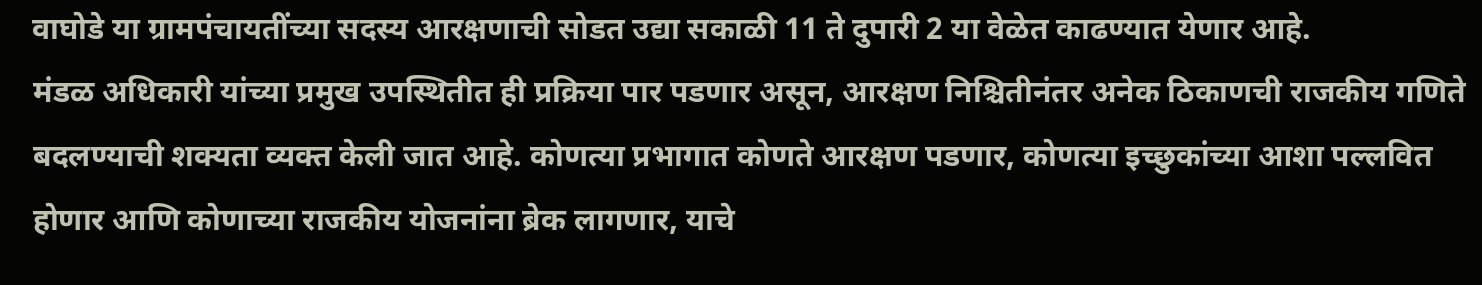वाघोडे या ग्रामपंचायतींच्या सदस्य आरक्षणाची सोडत उद्या सकाळी 11 ते दुपारी 2 या वेळेत काढण्यात येणार आहे.
मंडळ अधिकारी यांच्या प्रमुख उपस्थितीत ही प्रक्रिया पार पडणार असून, आरक्षण निश्चितीनंतर अनेक ठिकाणची राजकीय गणिते बदलण्याची शक्यता व्यक्त केली जात आहे. कोणत्या प्रभागात कोणते आरक्षण पडणार, कोणत्या इच्छुकांच्या आशा पल्लवित होणार आणि कोणाच्या राजकीय योजनांना ब्रेक लागणार, याचे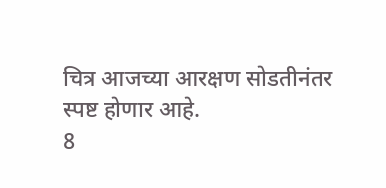चित्र आजच्या आरक्षण सोडतीनंतर स्पष्ट होणार आहे.
8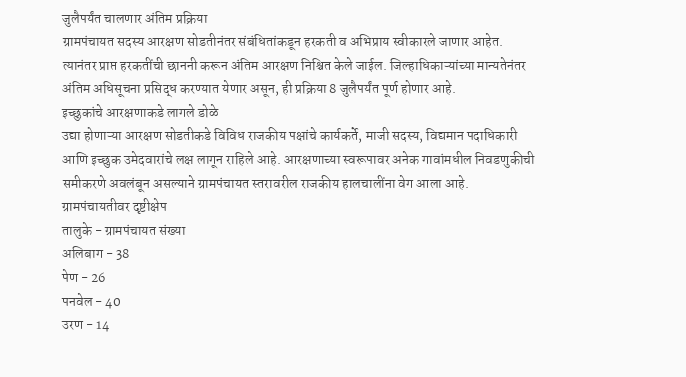जुलैपर्यंत चालणार अंतिम प्रक्रिया
ग्रामपंचायत सदस्य आरक्षण सोडतीनंतर संबंधितांकडून हरकती व अभिप्राय स्वीकारले जाणार आहेत. त्यानंतर प्राप्त हरकतींची छाननी करून अंतिम आरक्षण निश्चित केले जाईल. जिल्हाधिकाऱ्यांच्या मान्यतेनंतर अंतिम अधिसूचना प्रसिद्ध करण्यात येणार असून, ही प्रक्रिया 8 जुलैपर्यंत पूर्ण होणार आहे.
इच्छुकांचे आरक्षणाकडे लागले डोळे
उद्या होणाऱ्या आरक्षण सोडतीकडे विविध राजकीय पक्षांचे कार्यकर्ते, माजी सदस्य, विद्यमान पदाधिकारी आणि इच्छुक उमेदवारांचे लक्ष लागून राहिले आहे. आरक्षणाच्या स्वरूपावर अनेक गावांमधील निवडणुकीची समीकरणे अवलंबून असल्याने ग्रामपंचायत स्तरावरील राजकीय हालचालींना वेग आला आहे.
ग्रामपंचायतीवर दृष्टीक्षेप
तालुके - ग्रामपंचायत संख्या
अलिबाग - 38
पेण - 26
पनवेल - 40
उरण - 14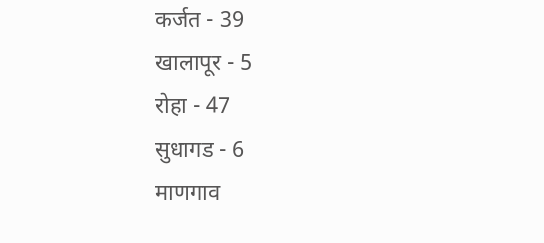कर्जत - 39
खालापूर - 5
रोहा - 47
सुधागड - 6
माणगाव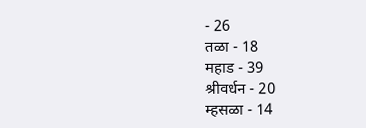- 26
तळा - 18
महाड - 39
श्रीवर्धन - 20
म्हसळा - 14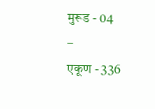मुरूड - 04
–
एकूण - 336